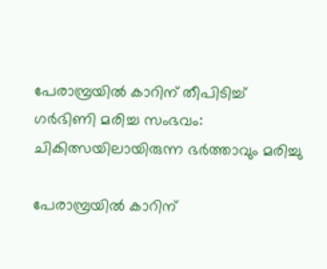പേരാമ്പ്രയിൽ കാറിന് തീപിടിച്ച് ഗർഭിണി മരിച്ച സംഭവം: ചികിത്സയിലായിരുന്ന ഭർത്താവും മരിച്ചു

പേരാമ്പ്രയിൽ കാറിന്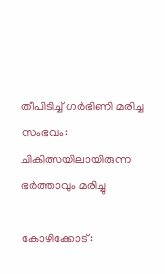തീപിടിച്ച് ഗർഭിണി മരിച്ച സംഭവം: ചികിത്സയിലായിരുന്ന ഭർത്താവും മരിച്ചു

കോഴിക്കോട്: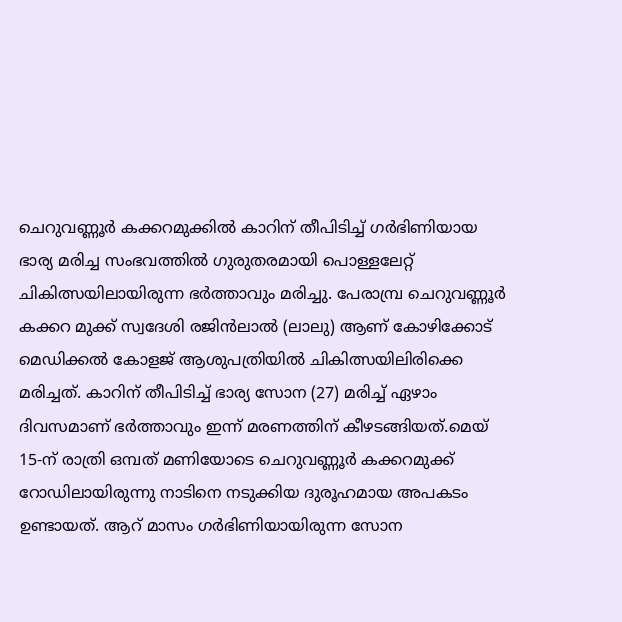ചെറുവണ്ണൂർ കക്കറമുക്കിൽ കാറിന് തീപിടിച്ച് ഗർഭിണിയായ ഭാര്യ മരിച്ച സംഭവത്തിൽ ഗുരുതരമായി പൊള്ളലേറ്റ് ചികിത്സയിലായിരുന്ന ഭർത്താവും മരിച്ചു. പേരാമ്പ്ര ചെറുവണ്ണൂർ കക്കറ മുക്ക് സ്വദേശി രജിൻലാൽ (ലാലു) ആണ് കോഴിക്കോട് മെഡിക്കൽ കോളജ് ആശുപത്രിയിൽ ചികിത്സയിലിരിക്കെ മരിച്ചത്. കാറിന് തീപിടിച്ച് ഭാര്യ സോന (27) മരിച്ച് ഏഴാം ദിവസമാണ് ഭർത്താവും ഇന്ന് മരണത്തിന് കീഴടങ്ങിയത്.മെയ് 15-ന് രാത്രി ഒമ്പത് മണിയോടെ ചെറുവണ്ണൂർ കക്കറമുക്ക് റോഡിലായിരുന്നു നാടിനെ നടുക്കിയ ദുരൂഹമായ അപകടം ഉണ്ടായത്. ആറ് മാസം ഗർഭിണിയായിരുന്ന സോന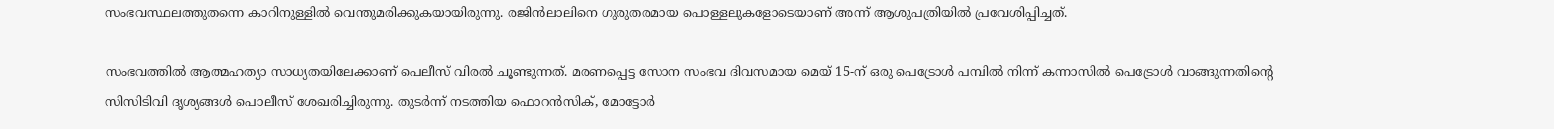സംഭവസ്ഥലത്തുതന്നെ കാറിനുള്ളിൽ വെന്തുമരിക്കുകയായിരുന്നു. രജിൻലാലിനെ ഗുരുതരമായ പൊള്ളലുകളോടെയാണ് അന്ന് ആശുപത്രിയിൽ പ്രവേശിപ്പിച്ചത്.

സംഭവത്തിൽ ആത്മഹത്യാ സാധ്യതയിലേക്കാണ് പെലീസ് വിരൽ ചൂണ്ടുന്നത്. മരണപ്പെട്ട സോന സംഭവ ദിവസമായ മെയ് 15-ന് ഒരു പെട്രോൾ പമ്പിൽ നിന്ന് കന്നാസിൽ പെട്രോൾ വാങ്ങുന്നതിൻ്റെ സിസിടിവി ദൃശ്യങ്ങൾ പൊലീസ് ശേഖരിച്ചിരുന്നു. തുടർന്ന് നടത്തിയ ഫൊറൻസിക്, മോട്ടോർ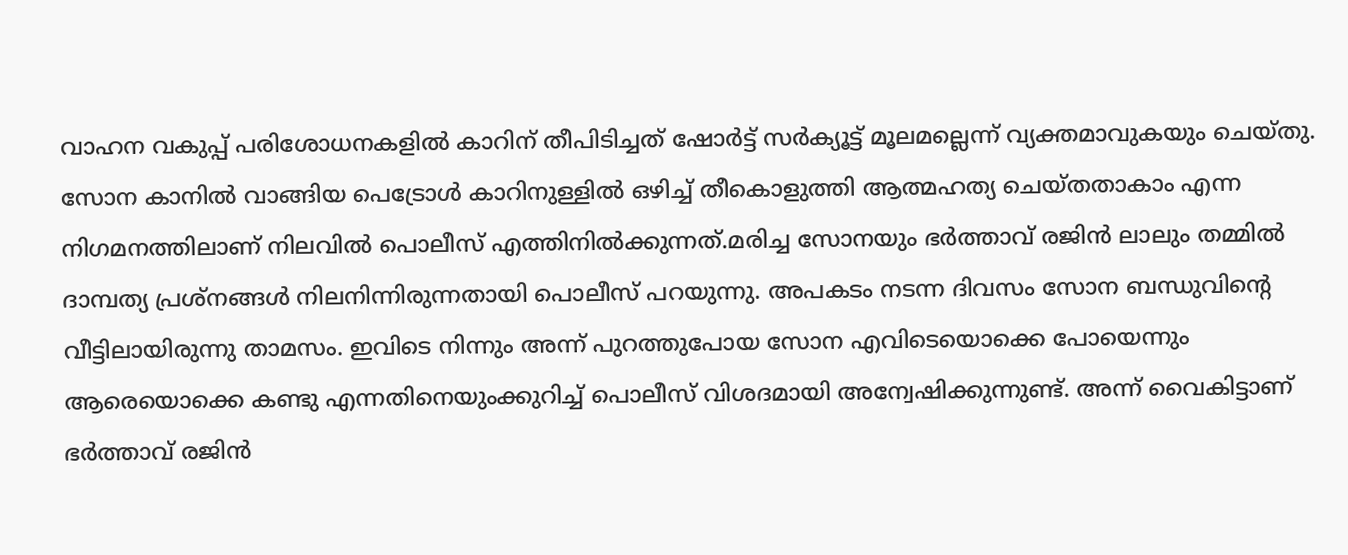വാഹന വകുപ്പ് പരിശോധനകളിൽ കാറിന് തീപിടിച്ചത് ഷോർട്ട് സർക്യൂട്ട് മൂലമല്ലെന്ന് വ്യക്തമാവുകയും ചെയ്തു. സോന കാനിൽ വാങ്ങിയ പെട്രോൾ കാറിനുള്ളിൽ ഒഴിച്ച് തീകൊളുത്തി ആത്മഹത്യ ചെയ്തതാകാം എന്ന നിഗമനത്തിലാണ് നിലവിൽ പൊലീസ് എത്തിനിൽക്കുന്നത്.മരിച്ച സോനയും ഭർത്താവ് രജിൻ ലാലും തമ്മിൽ ദാമ്പത്യ പ്രശ്‌നങ്ങൾ നിലനിന്നിരുന്നതായി പൊലീസ് പറയുന്നു. അപകടം നടന്ന ദിവസം സോന ബന്ധുവിൻ്റെ വീട്ടിലായിരുന്നു താമസം. ഇവിടെ നിന്നും അന്ന് പുറത്തുപോയ സോന എവിടെയൊക്കെ പോയെന്നും ആരെയൊക്കെ കണ്ടു എന്നതിനെയുംക്കുറിച്ച് പൊലീസ് വിശദമായി അന്വേഷിക്കുന്നുണ്ട്. അന്ന് വൈകിട്ടാണ് ഭർത്താവ് രജിൻ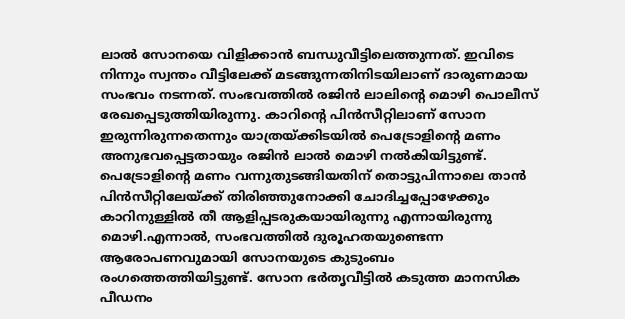ലാൽ സോനയെ വിളിക്കാൻ ബന്ധുവീട്ടിലെത്തുന്നത്. ഇവിടെ നിന്നും സ്വന്തം വീട്ടിലേക്ക് മടങ്ങുന്നതിനിടയിലാണ് ദാരുണമായ സംഭവം നടന്നത്. സംഭവത്തില്‍ രജിൻ ലാലിൻ്റെ മൊഴി പൊലീസ് രേഖപ്പെടുത്തിയിരുന്നു. കാറിൻ്റെ പിൻസീറ്റിലാണ് സോന ഇരുന്നിരുന്നതെന്നും യാത്രയ്ക്കിടയിൽ പെട്രോളിൻ്റെ മണം അനുഭവപ്പെട്ടതായും രജിൻ ലാൽ മൊഴി നൽകിയിട്ടുണ്ട്. പെട്രോളിൻ്റെ മണം വന്നുതുടങ്ങിയതിന് തൊട്ടുപിന്നാലെ താൻ പിൻസീറ്റിലേയ്‌ക്ക് തിരിഞ്ഞുനോക്കി ചോദിച്ചപ്പോഴേക്കും കാറിനുള്ളിൽ തീ ആളിപ്പടരുകയായിരുന്നു എന്നായിരുന്നു മൊഴി.എന്നാൽ, സംഭവത്തിൽ ദുരൂഹതയുണ്ടെന്ന ആരോപണവുമായി സോനയുടെ കുടുംബം രംഗത്തെത്തിയിട്ടുണ്ട്. സോന ഭർതൃവീട്ടിൽ കടുത്ത മാനസിക പീഡനം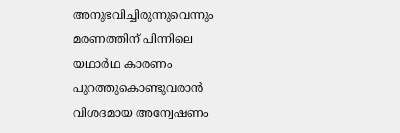അനുഭവിച്ചിരുന്നുവെന്നും മരണത്തിന് പിന്നിലെ യഥാർഥ കാരണം പുറത്തുകൊണ്ടുവരാൻ വിശദമായ അന്വേഷണം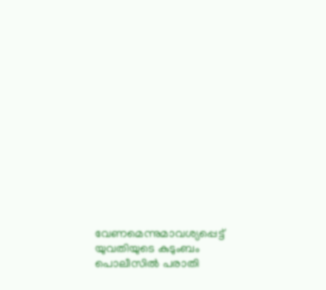വേണമെന്നുമാവശ്യപ്പെട്ട് യുവതിയുടെ കുടുംബം പൊലീസിൽ പരാതി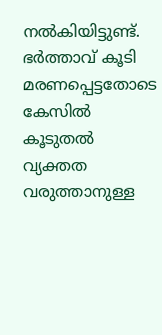നൽകിയിട്ടുണ്ട്. ഭർത്താവ് കൂടി മരണപ്പെട്ടതോടെ കേസിൽ കൂടുതൽ വ്യക്തത വരുത്താനുള്ള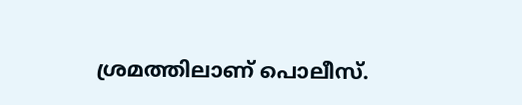ശ്രമത്തിലാണ് പൊലീസ്.